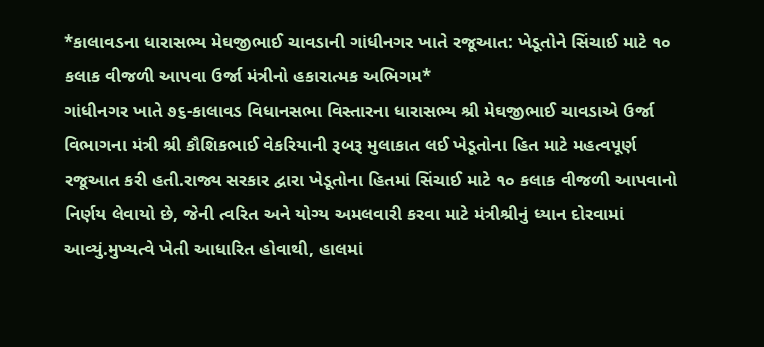*કાલાવડના ધારાસભ્ય મેઘજીભાઈ ચાવડાની ગાંધીનગર ખાતે રજૂઆત: ખેડૂતોને સિંચાઈ માટે ૧૦ કલાક વીજળી આપવા ઉર્જા મંત્રીનો હકારાત્મક અભિગમ*
ગાંધીનગર ખાતે ૭૬-કાલાવડ વિધાનસભા વિસ્તારના ધારાસભ્ય શ્રી મેઘજીભાઈ ચાવડાએ ઉર્જા વિભાગના મંત્રી શ્રી કૌશિકભાઈ વેકરિયાની રૂબરૂ મુલાકાત લઈ ખેડૂતોના હિત માટે મહત્વપૂર્ણ રજૂઆત કરી હતી.રાજ્ય સરકાર દ્વારા ખેડૂતોના હિતમાં સિંચાઈ માટે ૧૦ કલાક વીજળી આપવાનો નિર્ણય લેવાયો છે, જેની ત્વરિત અને યોગ્ય અમલવારી કરવા માટે મંત્રીશ્રીનું ધ્યાન દોરવામાં આવ્યું.મુખ્યત્વે ખેતી આધારિત હોવાથી, હાલમાં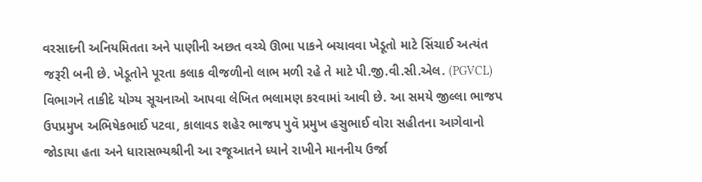વરસાદની અનિયમિતતા અને પાણીની અછત વચ્ચે ઊભા પાકને બચાવવા ખેડૂતો માટે સિંચાઈ અત્યંત જરૂરી બની છે. ખેડૂતોને પૂરતા કલાક વીજળીનો લાભ મળી રહે તે માટે પી.જી.વી.સી.એલ. (PGVCL) વિભાગને તાકીદે યોગ્ય સૂચનાઓ આપવા લેખિત ભલામણ કરવામાં આવી છે. આ સમયે જીલ્લા ભાજપ ઉપપ્રમુખ અભિષેકભાઈ પટવા, કાલાવડ શહેર ભાજપ પુવૅ પ્રમુખ હસુભાઈ વોરા સહીતના આગેવાનો જોડાયા હતા અને ધારાસભ્યશ્રીની આ રજૂઆતને ધ્યાને રાખીને માનનીય ઉર્જા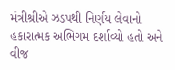મંત્રીશ્રીએ ઝડપથી નિર્ણય લેવાનો હકારાત્મક અભિગમ દર્શાવ્યો હતો અને વીજ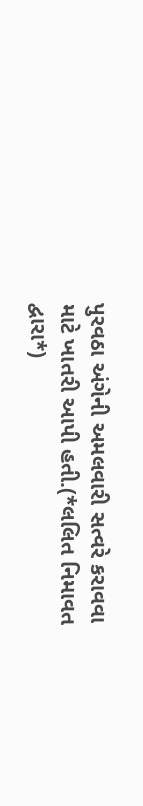પુરવઠા અંગેની અમલવારી સત્વરે કરાવવા માટે ખાતરી આપી હતી.(*લલિત નિમાવત દ્વારા*)